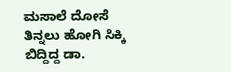ಮಸಾಲೆ ದೋಸೆ ತಿನ್ನಲು ಹೋಗಿ ಸಿಕ್ಕಿ ಬಿದ್ದಿದ್ದ ಡಾ.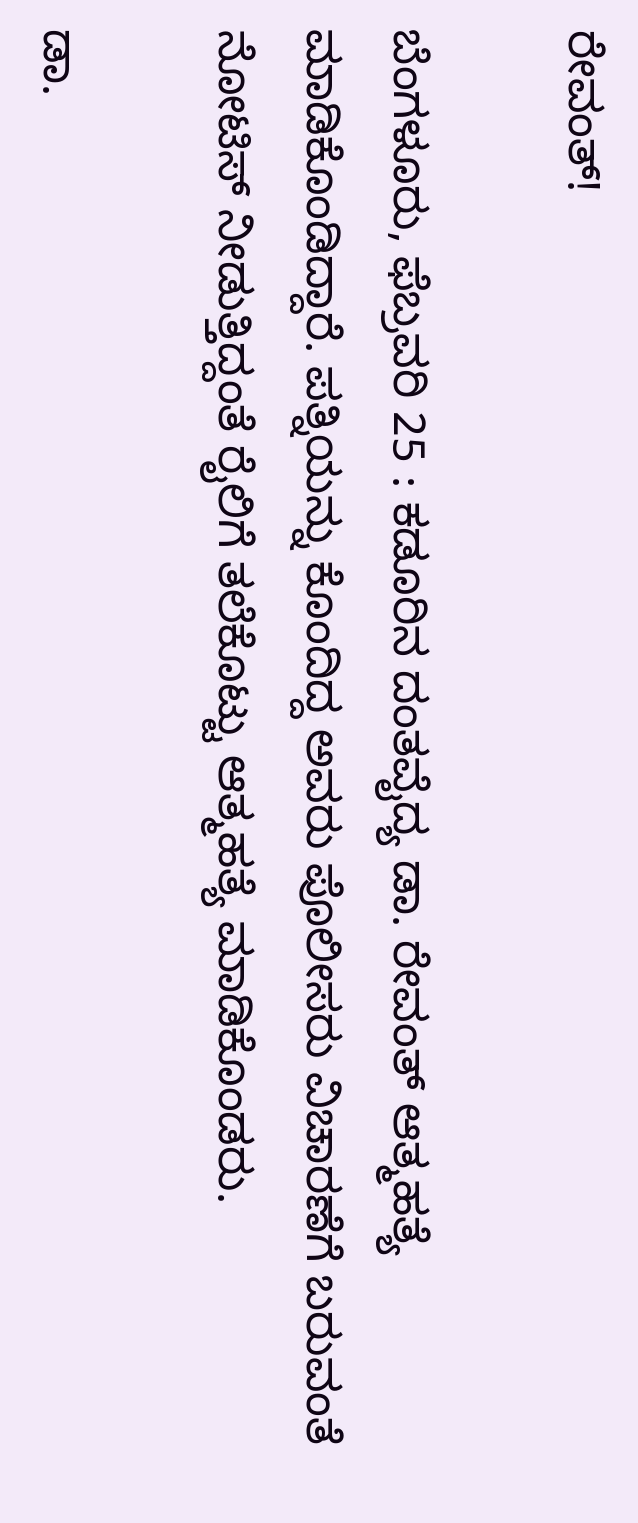ರೇವಂತ್!

ಬೆಂಗಳೂರು, ಫೆಬ್ರವರಿ 25 : ಕಡೂರಿನ ದಂತವೈದ್ಯ ಡಾ. ರೇವಂತ್ ಆತ್ಮಹತ್ಯೆ ಮಾಡಿಕೊಂಡಿದ್ದಾರೆ. ಪತ್ನಿಯನ್ನು ಕೊಂದಿದ್ದ ಅವರು ಪೊಲೀಸರು ವಿಚಾರಣೆಗೆ ಬರುವಂತೆ ನೋಟಿಸ್ ನೀಡುತ್ತಿದ್ದಂತೆ ರೈಲಿಗೆ ತಲೆಕೊಟ್ಟು ಆತ್ಮಹತ್ಯೆ ಮಾಡಿಕೊಂಡರು.

ಡಾ.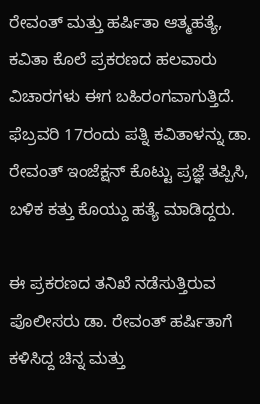ರೇವಂತ್ ಮತ್ತು ಹರ್ಷಿತಾ ಆತ್ಮಹತ್ಯೆ, ಕವಿತಾ ಕೊಲೆ ಪ್ರಕರಣದ ಹಲವಾರು ವಿಚಾರಗಳು ಈಗ ಬಹಿರಂಗವಾಗುತ್ತಿದೆ. ಫೆಬ್ರವರಿ 17ರಂದು ಪತ್ನಿ ಕವಿತಾಳನ್ನು ಡಾ. ರೇವಂತ್ ಇಂಜೆಕ್ಷನ್ ಕೊಟ್ಟು ಪ್ರಜ್ಞೆ ತಪ್ಪಿಸಿ, ಬಳಿಕ ಕತ್ತು ಕೊಯ್ದು ಹತ್ಯೆ ಮಾಡಿದ್ದರು.

ಈ ಪ್ರಕರಣದ ತನಿಖೆ ನಡೆಸುತ್ತಿರುವ ಪೊಲೀಸರು ಡಾ. ರೇವಂತ್ ಹರ್ಷಿತಾಗೆ ಕಳಿಸಿದ್ದ ಚಿನ್ನ ಮತ್ತು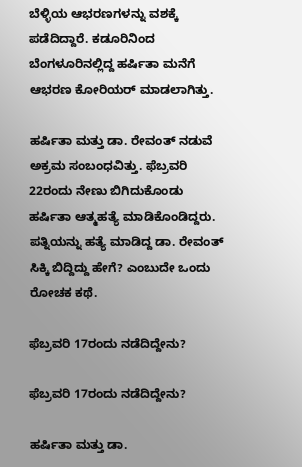ಬೆಳ್ಳಿಯ ಆಭರಣಗಳನ್ನು ವಶಕ್ಕೆ ಪಡೆದಿದ್ದಾರೆ. ಕಡೂರಿನಿಂದ ಬೆಂಗಳೂರಿನಲ್ಲಿದ್ದ ಹರ್ಷಿತಾ ಮನೆಗೆ ಆಭರಣ ಕೋರಿಯರ್ ಮಾಡಲಾಗಿತ್ತು.

ಹರ್ಷಿತಾ ಮತ್ತು ಡಾ. ರೇವಂತ್ ನಡುವೆ ಅಕ್ರಮ ಸಂಬಂಧವಿತ್ತು. ಫೆಬ್ರವರಿ 22ರಂದು ನೇಣು ಬಿಗಿದುಕೊಂಡು ಹರ್ಷಿತಾ ಆತ್ಮಹತ್ಯೆ ಮಾಡಿಕೊಂಡಿದ್ದರು. ಪತ್ನಿಯನ್ನು ಹತ್ಯೆ ಮಾಡಿದ್ದ ಡಾ. ರೇವಂತ್ ಸಿಕ್ಕಿ ಬಿದ್ದಿದ್ದು ಹೇಗೆ? ಎಂಬುದೇ ಒಂದು ರೋಚಕ ಕಥೆ.

ಫೆಬ್ರವರಿ 17ರಂದು ನಡೆದಿದ್ದೇನು?

ಫೆಬ್ರವರಿ 17ರಂದು ನಡೆದಿದ್ದೇನು?

ಹರ್ಷಿತಾ ಮತ್ತು ಡಾ.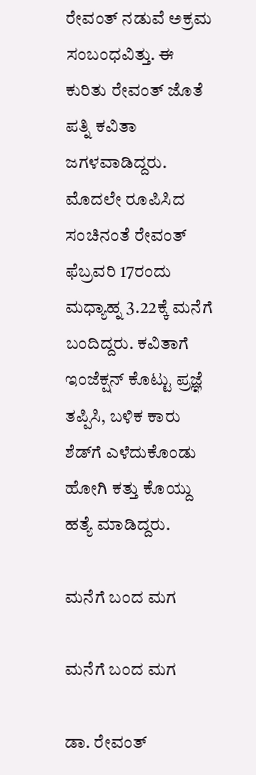ರೇವಂತ್ ನಡುವೆ ಅಕ್ರಮ ಸಂಬಂಧವಿತ್ತು. ಈ ಕುರಿತು ರೇವಂತ್ ಜೊತೆ ಪತ್ನಿ ಕವಿತಾ ಜಗಳವಾಡಿದ್ದರು. ಮೊದಲೇ ರೂಪಿಸಿದ ಸಂಚಿನಂತೆ ರೇವಂತ್ ಫೆಬ್ರವರಿ 17ರಂದು ಮಧ್ಯಾಹ್ನ 3.22ಕ್ಕೆ ಮನೆಗೆ ಬಂದಿದ್ದರು. ಕವಿತಾಗೆ ಇಂಜೆಕ್ಷನ್ ಕೊಟ್ಟು ಪ್ರಜ್ಞೆ ತಪ್ಪಿಸಿ, ಬಳಿಕ ಕಾರು ಶೆಡ್‌ಗೆ ಎಳೆದುಕೊಂಡು ಹೋಗಿ ಕತ್ತು ಕೊಯ್ದು ಹತ್ಯೆ ಮಾಡಿದ್ದರು.

ಮನೆಗೆ ಬಂದ ಮಗ

ಮನೆಗೆ ಬಂದ ಮಗ

ಡಾ. ರೇವಂತ್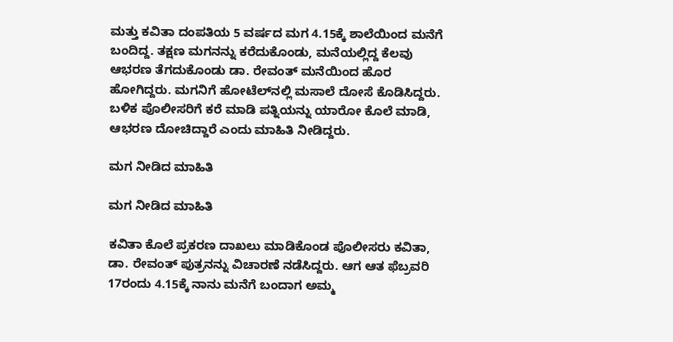ಮತ್ತು ಕವಿತಾ ದಂಪತಿಯ 5 ವರ್ಷದ ಮಗ 4.15ಕ್ಕೆ ಶಾಲೆಯಿಂದ ಮನೆಗೆ ಬಂದಿದ್ದ. ತಕ್ಷಣ ಮಗನನ್ನು ಕರೆದುಕೊಂಡು, ಮನೆಯಲ್ಲಿದ್ದ ಕೆಲವು ಆಭರಣ ತೆಗದುಕೊಂಡು ಡಾ. ರೇವಂತ್ ಮನೆಯಿಂದ ಹೊರ ಹೋಗಿದ್ದರು. ಮಗನಿಗೆ ಹೋಟೆಲ್‌ನಲ್ಲಿ ಮಸಾಲೆ ದೋಸೆ ಕೊಡಿಸಿದ್ದರು. ಬಳಿಕ ಪೊಲೀಸರಿಗೆ ಕರೆ ಮಾಡಿ ಪತ್ನಿಯನ್ನು ಯಾರೋ ಕೊಲೆ ಮಾಡಿ, ಆಭರಣ ದೋಚಿದ್ದಾರೆ ಎಂದು ಮಾಹಿತಿ ನೀಡಿದ್ದರು.

ಮಗ ನೀಡಿದ ಮಾಹಿತಿ

ಮಗ ನೀಡಿದ ಮಾಹಿತಿ

ಕವಿತಾ ಕೊಲೆ ಪ್ರಕರಣ ದಾಖಲು ಮಾಡಿಕೊಂಡ ಪೊಲೀಸರು ಕವಿತಾ, ಡಾ. ರೇವಂತ್ ಪುತ್ರನನ್ನು ವಿಚಾರಣೆ ನಡೆಸಿದ್ದರು. ಆಗ ಆತ ಫೆಬ್ರವರಿ 17ರಂದು 4.15ಕ್ಕೆ ನಾನು ಮನೆಗೆ ಬಂದಾಗ ಅಮ್ಮ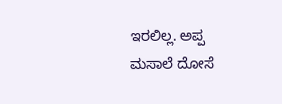ಇರಲಿಲ್ಲ. ಅಪ್ಪ ಮಸಾಲೆ ದೋಸೆ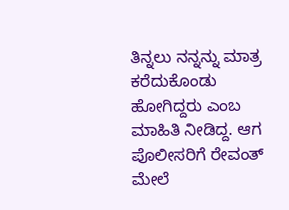ತಿನ್ನಲು ನನ್ನನ್ನು ಮಾತ್ರ ಕರೆದುಕೊಂಡು ಹೋಗಿದ್ದರು ಎಂಬ ಮಾಹಿತಿ ನೀಡಿದ್ದ. ಆಗ ಪೊಲೀಸರಿಗೆ ರೇವಂತ್ ಮೇಲೆ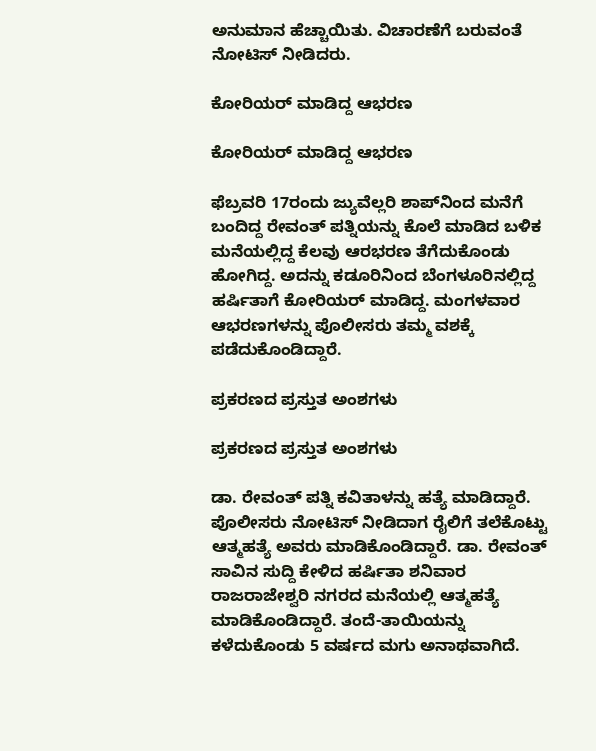ಅನುಮಾನ ಹೆಚ್ಚಾಯಿತು. ವಿಚಾರಣೆಗೆ ಬರುವಂತೆ ನೋಟಿಸ್ ನೀಡಿದರು.

ಕೋರಿಯರ್ ಮಾಡಿದ್ದ ಆಭರಣ

ಕೋರಿಯರ್ ಮಾಡಿದ್ದ ಆಭರಣ

ಫೆಬ್ರವರಿ 17ರಂದು ಜ್ಯುವೆಲ್ಲರಿ ಶಾಪ್‌ನಿಂದ ಮನೆಗೆ ಬಂದಿದ್ದ ರೇವಂತ್ ಪತ್ನಿಯನ್ನು ಕೊಲೆ ಮಾಡಿದ ಬಳಿಕ ಮನೆಯಲ್ಲಿದ್ದ ಕೆಲವು ಆರಭರಣ ತೆಗೆದುಕೊಂಡು ಹೋಗಿದ್ದ. ಅದನ್ನು ಕಡೂರಿನಿಂದ ಬೆಂಗಳೂರಿನಲ್ಲಿದ್ದ ಹರ್ಷಿತಾಗೆ ಕೋರಿಯರ್ ಮಾಡಿದ್ದ. ಮಂಗಳವಾರ ಆಭರಣಗಳನ್ನು ಪೊಲೀಸರು ತಮ್ಮ ವಶಕ್ಕೆ ಪಡೆದುಕೊಂಡಿದ್ದಾರೆ.

ಪ್ರಕರಣದ ಪ್ರಸ್ತುತ ಅಂಶಗಳು

ಪ್ರಕರಣದ ಪ್ರಸ್ತುತ ಅಂಶಗಳು

ಡಾ. ರೇವಂತ್ ಪತ್ನಿ ಕವಿತಾಳನ್ನು ಹತ್ಯೆ ಮಾಡಿದ್ದಾರೆ. ಪೊಲೀಸರು ನೋಟಿಸ್ ನೀಡಿದಾಗ ರೈಲಿಗೆ ತಲೆಕೊಟ್ಟು ಆತ್ಮಹತ್ಯೆ ಅವರು ಮಾಡಿಕೊಂಡಿದ್ದಾರೆ. ಡಾ. ರೇವಂತ್ ಸಾವಿನ ಸುದ್ದಿ ಕೇಳಿದ ಹರ್ಷಿತಾ ಶನಿವಾರ ರಾಜರಾಜೇಶ್ವರಿ ನಗರದ ಮನೆಯಲ್ಲಿ ಆತ್ಮಹತ್ಯೆ ಮಾಡಿಕೊಂಡಿದ್ದಾರೆ. ತಂದೆ-ತಾಯಿಯನ್ನು ಕಳೆದುಕೊಂಡು 5 ವರ್ಷದ ಮಗು ಅನಾಥವಾಗಿದೆ.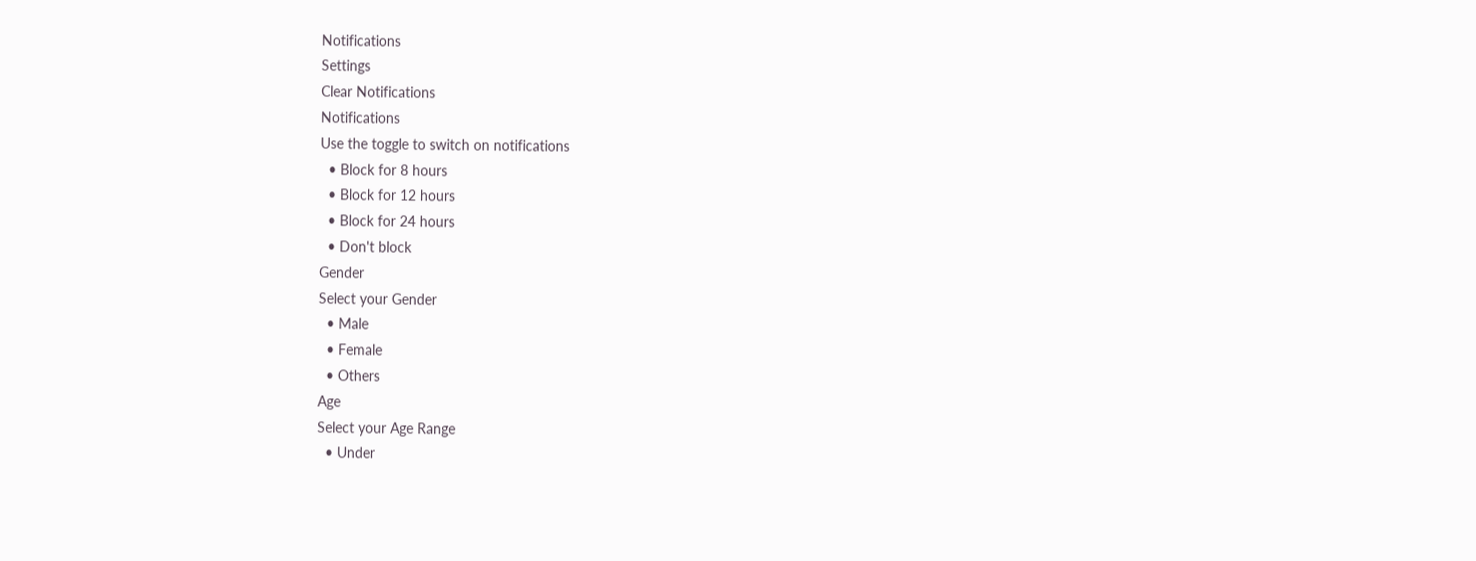Notifications
Settings
Clear Notifications
Notifications
Use the toggle to switch on notifications
  • Block for 8 hours
  • Block for 12 hours
  • Block for 24 hours
  • Don't block
Gender
Select your Gender
  • Male
  • Female
  • Others
Age
Select your Age Range
  • Under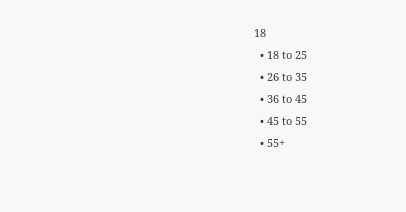18
  • 18 to 25
  • 26 to 35
  • 36 to 45
  • 45 to 55
  • 55+